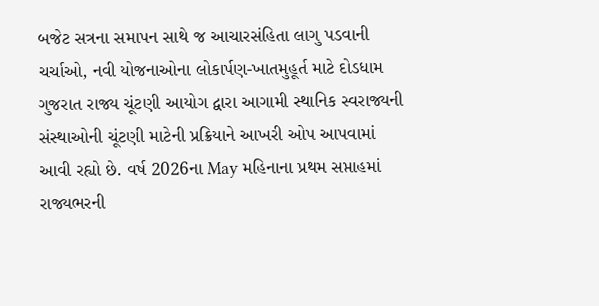બજેટ સત્રના સમાપન સાથે જ આચારસંહિતા લાગુ પડવાની ચર્ચાઓ, નવી યોજનાઓના લોકાર્પણ-ખાતમુહૂર્ત માટે દોડધામ
ગુજરાત રાજ્ય ચૂંટણી આયોગ દ્વારા આગામી સ્થાનિક સ્વરાજ્યની સંસ્થાઓની ચૂંટણી માટેની પ્રક્રિયાને આખરી ઓપ આપવામાં આવી રહ્યો છે. વર્ષ 2026ના May મહિનાના પ્રથમ સપ્તાહમાં રાજ્યભરની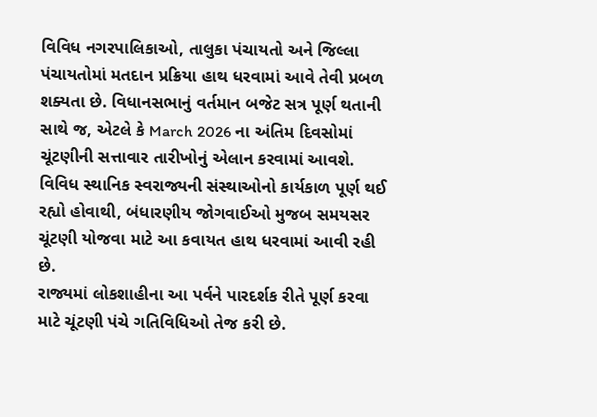વિવિધ નગરપાલિકાઓ, તાલુકા પંચાયતો અને જિલ્લા પંચાયતોમાં મતદાન પ્રક્રિયા હાથ ધરવામાં આવે તેવી પ્રબળ શક્યતા છે. વિધાનસભાનું વર્તમાન બજેટ સત્ર પૂર્ણ થતાની સાથે જ, એટલે કે March 2026 ના અંતિમ દિવસોમાં ચૂંટણીની સત્તાવાર તારીખોનું એલાન કરવામાં આવશે. વિવિધ સ્થાનિક સ્વરાજ્યની સંસ્થાઓનો કાર્યકાળ પૂર્ણ થઈ રહ્યો હોવાથી, બંધારણીય જોગવાઈઓ મુજબ સમયસર ચૂંટણી યોજવા માટે આ કવાયત હાથ ધરવામાં આવી રહી છે.
રાજ્યમાં લોકશાહીના આ પર્વને પારદર્શક રીતે પૂર્ણ કરવા માટે ચૂંટણી પંચે ગતિવિધિઓ તેજ કરી છે.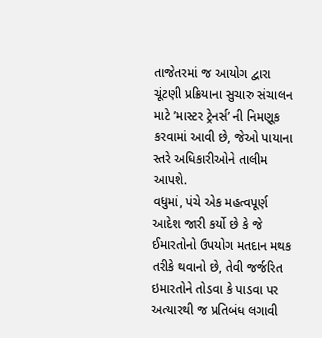તાજેતરમાં જ આયોગ દ્વારા ચૂંટણી પ્રક્રિયાના સુચારુ સંચાલન માટે ’માસ્ટર ટ્રેનર્સ’ ની નિમણૂક કરવામાં આવી છે, જેઓ પાયાના સ્તરે અધિકારીઓને તાલીમ આપશે.
વધુમાં, પંચે એક મહત્વપૂર્ણ આદેશ જારી કર્યો છે કે જે ઈમારતોનો ઉપયોગ મતદાન મથક તરીકે થવાનો છે, તેવી જર્જરિત ઇમારતોને તોડવા કે પાડવા પર અત્યારથી જ પ્રતિબંધ લગાવી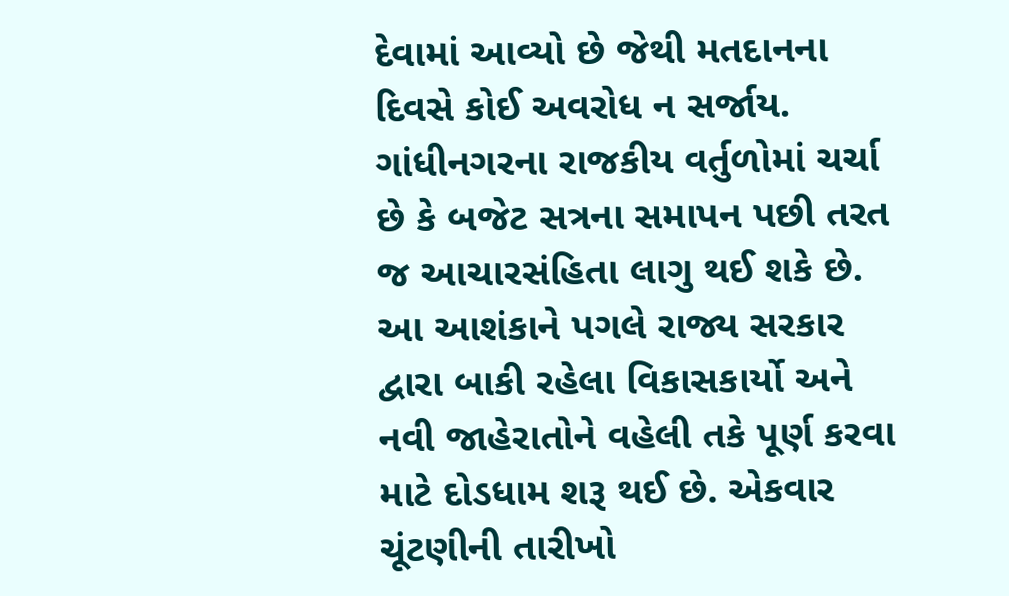દેવામાં આવ્યો છે જેથી મતદાનના દિવસે કોઈ અવરોધ ન સર્જાય. ગાંધીનગરના રાજકીય વર્તુળોમાં ચર્ચા છે કે બજેટ સત્રના સમાપન પછી તરત જ આચારસંહિતા લાગુ થઈ શકે છે. આ આશંકાને પગલે રાજ્ય સરકાર દ્વારા બાકી રહેલા વિકાસકાર્યો અને નવી જાહેરાતોને વહેલી તકે પૂર્ણ કરવા માટે દોડધામ શરૂ થઈ છે. એકવાર ચૂંટણીની તારીખો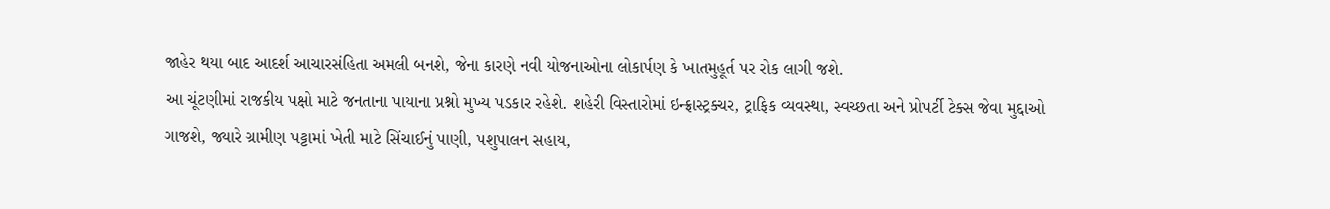જાહેર થયા બાદ આદર્શ આચારસંહિતા અમલી બનશે, જેના કારણે નવી યોજનાઓના લોકાર્પણ કે ખાતમુહૂર્ત પર રોક લાગી જશે.
આ ચૂંટણીમાં રાજકીય પક્ષો માટે જનતાના પાયાના પ્રશ્નો મુખ્ય પડકાર રહેશે. શહેરી વિસ્તારોમાં ઇન્ફ્રાસ્ટ્રક્ચર, ટ્રાફિક વ્યવસ્થા, સ્વચ્છતા અને પ્રોપર્ટી ટેક્સ જેવા મુદ્દાઓ ગાજશે, જ્યારે ગ્રામીણ પટ્ટામાં ખેતી માટે સિંચાઈનું પાણી, પશુપાલન સહાય,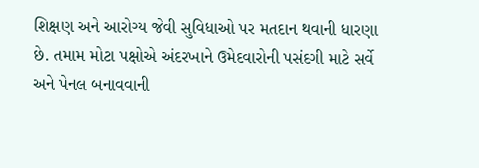શિક્ષણ અને આરોગ્ય જેવી સુવિધાઓ પર મતદાન થવાની ધારણા છે. તમામ મોટા પક્ષોએ અંદરખાને ઉમેદવારોની પસંદગી માટે સર્વે અને પેનલ બનાવવાની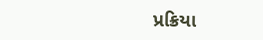પ્રક્રિયા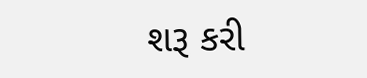શરૂ કરી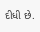દીધી છે.